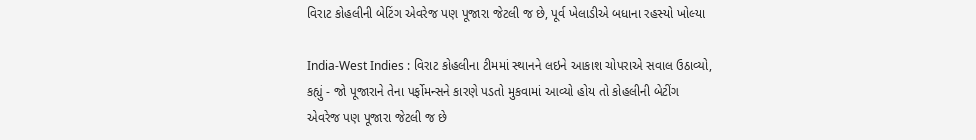વિરાટ કોહલીની બેટિંગ એવરેજ પણ પૂજારા જેટલી જ છે, પૂર્વ ખેલાડીએ બધાના રહસ્યો ખોલ્યા

India-West Indies : વિરાટ કોહલીના ટીમમાં સ્થાનને લઇને આકાશ ચોપરાએ સવાલ ઉઠાવ્યો, કહ્યું - જો પૂજારાને તેના પર્ફોમન્સને કારણે પડતો મુકવામાં આવ્યો હોય તો કોહલીની બેટીંગ એવરેજ પણ પૂજારા જેટલી જ છે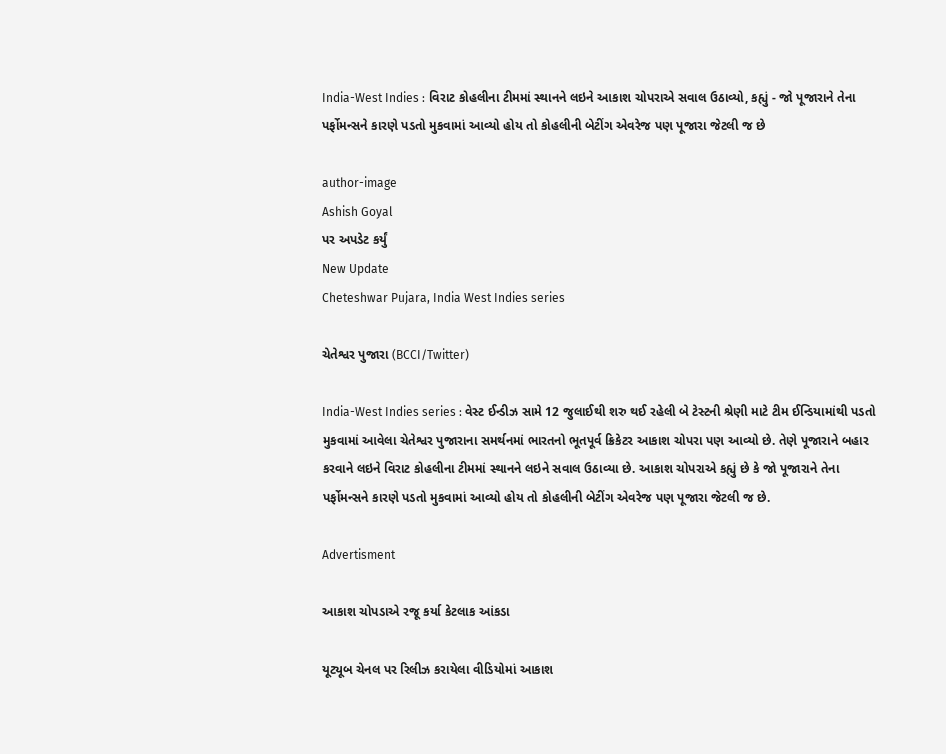India-West Indies : વિરાટ કોહલીના ટીમમાં સ્થાનને લઇને આકાશ ચોપરાએ સવાલ ઉઠાવ્યો, કહ્યું - જો પૂજારાને તેના પર્ફોમન્સને કારણે પડતો મુકવામાં આવ્યો હોય તો કોહલીની બેટીંગ એવરેજ પણ પૂજારા જેટલી જ છે

author-image
Ashish Goyal
પર અપડેટ કર્યું
New Update
Cheteshwar Pujara, India West Indies series

ચેતેશ્વર પુજારા (BCCI/Twitter)

India-West Indies series : વેસ્ટ ઈન્ડીઝ સામે 12 જુલાઈથી શરુ થઈ રહેલી બે ટેસ્ટની શ્રેણી માટે ટીમ ઈન્ડિયામાંથી પડતો મુકવામાં આવેલા ચેતેશ્વર પુજારાના સમર્થનમાં ભારતનો ભૂતપૂર્વ ક્રિકેટર આકાશ ચોપરા પણ આવ્યો છે. તેણે પૂજારાને બહાર કરવાને લઇને વિરાટ કોહલીના ટીમમાં સ્થાનને લઇને સવાલ ઉઠાવ્યા છે. આકાશ ચોપરાએ કહ્યું છે કે જો પૂજારાને તેના પર્ફોમન્સને કારણે પડતો મુકવામાં આવ્યો હોય તો કોહલીની બેટીંગ એવરેજ પણ પૂજારા જેટલી જ છે.

Advertisment

આકાશ ચોપડાએ રજૂ કર્યા કેટલાક આંકડા

યૂટ્યૂબ ચેનલ પર રિલીઝ કરાયેલા વીડિયોમાં આકાશ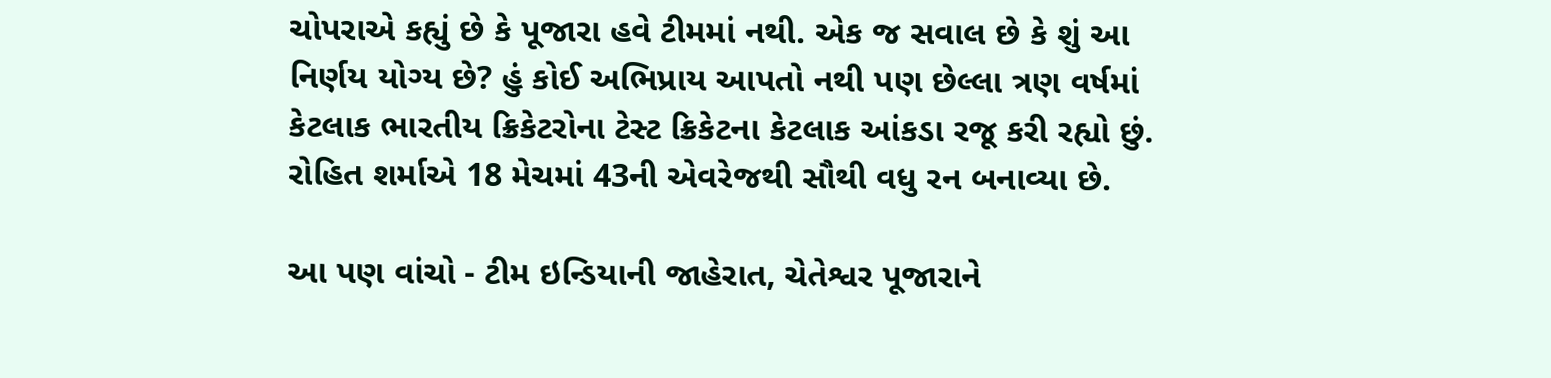ચોપરાએ કહ્યું છે કે પૂજારા હવે ટીમમાં નથી. એક જ સવાલ છે કે શું આ નિર્ણય યોગ્ય છે? હું કોઈ અભિપ્રાય આપતો નથી પણ છેલ્લા ત્રણ વર્ષમાં કેટલાક ભારતીય ક્રિકેટરોના ટેસ્ટ ક્રિકેટના કેટલાક આંકડા રજૂ કરી રહ્યો છું. રોહિત શર્માએ 18 મેચમાં 43ની એવરેજથી સૌથી વધુ રન બનાવ્યા છે.

આ પણ વાંચો - ટીમ ઇન્ડિયાની જાહેરાત, ચેતેશ્વર પૂજારાને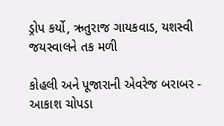ડ્રોપ કર્યો, ઋતુરાજ ગાયકવાડ, યશસ્વી જયસ્વાલને તક મળી

કોહલી અને પૂજારાની એવરેજ બરાબર - આકાશ ચોપડા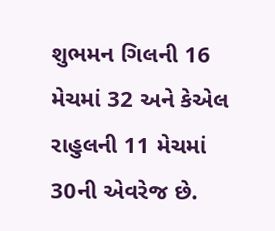શુભમન ગિલની 16 મેચમાં 32 અને કેએલ રાહુલની 11 મેચમાં 30ની એવરેજ છે.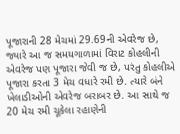પૂજારાની 28 મેચમાં 29.69ની એવરેજ છે, જ્યારે આ જ સમયગાળામાં વિરાટ કોહલીની એવરેજ પણ પૂજારા જેવી જ છે, પરંતુ કોહલીએ પૂજારા કરતા 3 મેચ વધારે રમી છે. ત્યારે બંને ખેલાડીઓની એવરેજ બરાબર છે. આ સાથે જ 20 મેચ રમી ચૂકેલા રહાણેની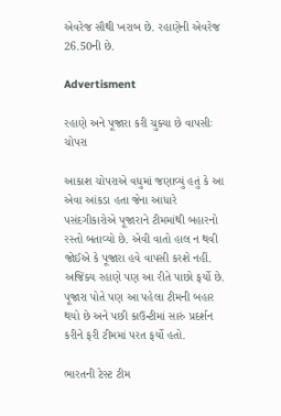એવરેજ સૌથી ખરાબ છે. રહાણેની એવરેજ 26.50ની છે.

Advertisment

રહાણે અને પૂજારા કરી ચુક્યા છે વાપસીઃ ચોપરા

આકાશ ચોપરાએ વધુમાં જણાવ્યું હતું કે આ એવા આંકડા હતા જેના આધારે પસંદગીકારોએ પૂજારાને ટીમમાંથી બહારનો રસ્તો બતાવ્યો છે. એવી વાતો હાલ ન થવી જોઈએ કે પૂજારા હવે વાપસી કરશે નહીં. અજિંક્ય રહાણે પણ આ રીતે પાછો ફર્યો છે. પૂજારા પોતે પણ આ પહેલા ટીમની બહાર થયો છે અને પછી કાઉન્ટીમાં સારું પ્રદર્શન કરીને ફરી ટીમમાં પરત ફર્યો હતો.

ભારતની ટેસ્ટ ટીમ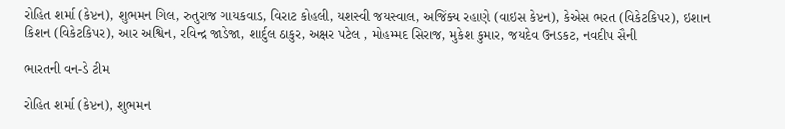રોહિત શર્મા (કેપ્ટન), શુભમન ગિલ, રુતુરાજ ગાયકવાડ, વિરાટ કોહલી, યશસ્વી જયસ્વાલ, અજિંક્ય રહાણે (વાઇસ કેપ્ટન), કેએસ ભરત (વિકેટકિપર), ઇશાન કિશન (વિકેટકિપર), આર અશ્વિન, રવિન્દ્ર જાડેજા, શાર્દુલ ઠાકુર, અક્ષર પટેલ , મોહમ્મદ સિરાજ, મુકેશ કુમાર, જયદેવ ઉનડકટ, નવદીપ સૈની

ભારતની વન-ડે ટીમ

રોહિત શર્મા (કેપ્ટન), શુભમન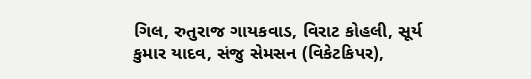ગિલ, રુતુરાજ ગાયકવાડ, વિરાટ કોહલી, સૂર્ય કુમાર યાદવ, સંજુ સેમસન (વિકેટકિપર),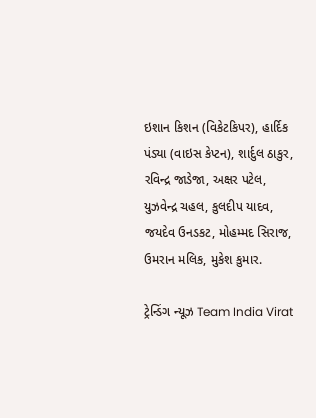ઇશાન કિશન (વિકેટકિપર), હાર્દિક પંડ્યા (વાઇસ કેપ્ટન), શાર્દુલ ઠાકુર, રવિન્દ્ર જાડેજા, અક્ષર પટેલ, યુઝવેન્દ્ર ચહલ, કુલદીપ યાદવ, જયદેવ ઉનડકટ, મોહમ્મદ સિરાજ, ઉમરાન મલિક, મુકેશ કુમાર.

ટ્રેન્ડિંગ ન્યૂઝ Team India Virat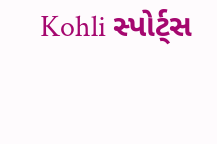Kohli સ્પોર્ટ્સ